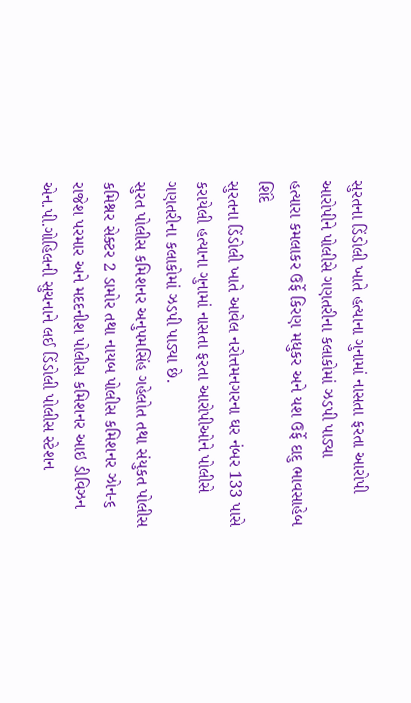સુરતના ડિંડોલી ખાતે હત્યાના ગુનામાં નાસતા ફરતા આરોપી
આરોપીને પોલીસે ગણતરીના કલાકોમાં ઝડપી પાડ્યા
હત્યારા કમલાકર ઉર્ફે કિરણ મધુકર અને યશ ઉર્ફે દાદુ ભાવસાહેબ શિંદે
સુરતના ડિંડોલી ખાતે આવેલ નરોત્તમનગરના ઘર નંબર 133 પાસે કરાયેલી હત્યાના ગુનામાં નાસતા ફરતા આરોપીઓને પોલીસે ગણતરીના કલાકોમાં ઝડપી પાડ્યા છે.
સુરત પોલીસ કમિશનર અનુપમસિંહ ગહેલોત તથા સંયુકત પોલીસ કમિશ્નર સેક્ટર 2 ડામોર તથા નાયબ પોલીસ કમિશનર ઝોન-૬ રાજેશ પરમાર અને મદદનીશ પોલીસ કમિશનર આઇ ડીવિઝન એન.પી.ગોહિલની સુચનાને લઈ ડિંડોલી પોલીસ સ્ટેશન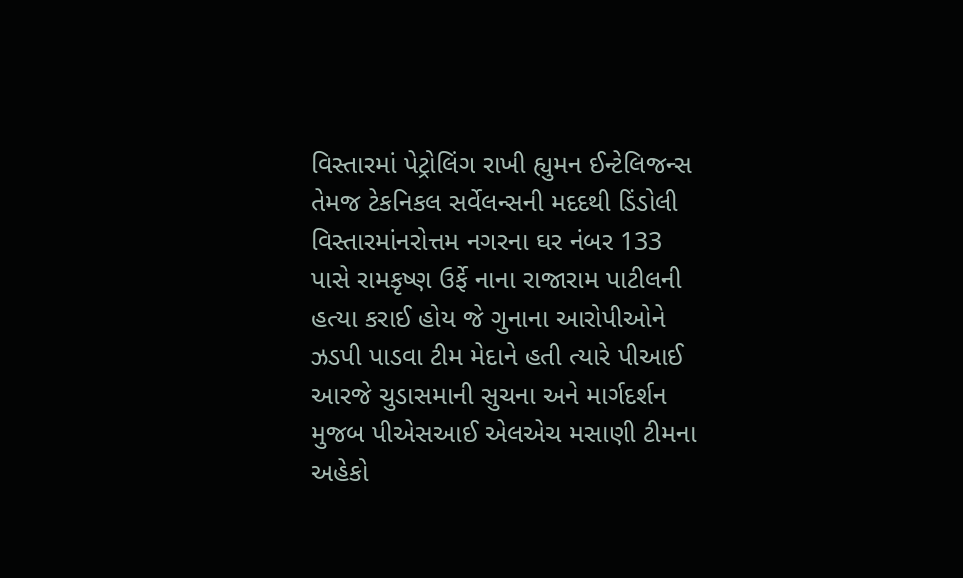વિસ્તારમાં પેટ્રોલિંગ રાખી હ્યુમન ઈન્ટેલિજન્સ તેમજ ટેકનિકલ સર્વેલન્સની મદદથી ડિંડોલી વિસ્તારમાંનરોત્તમ નગરના ઘર નંબર 133 પાસે રામકૃષ્ણ ઉર્ફે નાના રાજારામ પાટીલની હત્યા કરાઈ હોય જે ગુનાના આરોપીઓને ઝડપી પાડવા ટીમ મેદાને હતી ત્યારે પીઆઈ આરજે ચુડાસમાની સુચના અને માર્ગદર્શન મુજબ પીએસઆઈ એલએચ મસાણી ટીમના અહેકો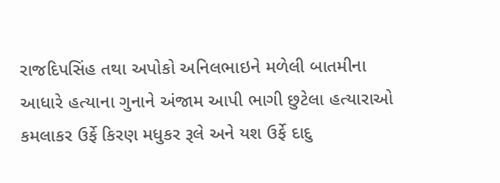રાજદિપસિંહ તથા અપોકો અનિલભાઇને મળેલી બાતમીના આધારે હત્યાના ગુનાને અંજામ આપી ભાગી છુટેલા હત્યારાઓ કમલાકર ઉર્ફે કિરણ મધુકર રૂલે અને યશ ઉર્ફે દાદુ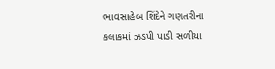ભાવસાહેબ શિંદેને ગણતરીના કલાકમાં ઝડપી પાડી સળીયા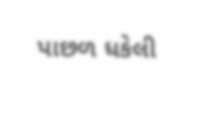પાછળ ધકેલી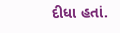દીધા હતાં.